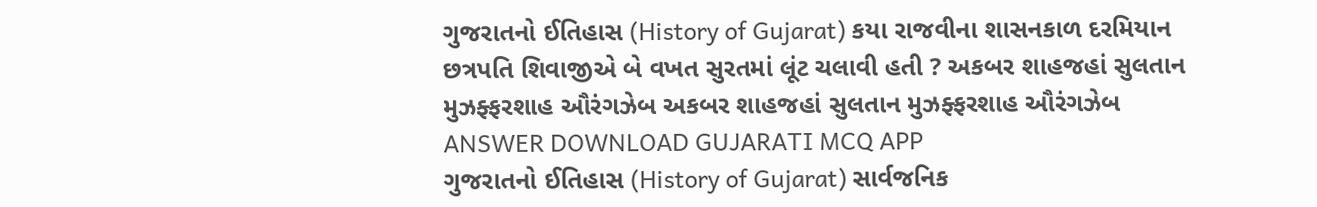ગુજરાતનો ઈતિહાસ (History of Gujarat) કયા રાજવીના શાસનકાળ દરમિયાન છત્રપતિ શિવાજીએ બે વખત સુરતમાં લૂંટ ચલાવી હતી ? અકબર શાહજહાં સુલતાન મુઝફ્ફરશાહ ઔરંગઝેબ અકબર શાહજહાં સુલતાન મુઝફ્ફરશાહ ઔરંગઝેબ ANSWER DOWNLOAD GUJARATI MCQ APP
ગુજરાતનો ઈતિહાસ (History of Gujarat) સાર્વજનિક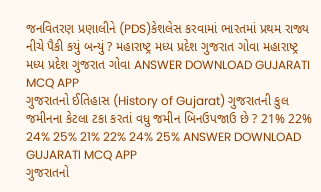જનવિતરણ પ્રણાલીને (PDS)કેશલેસ કરવામાં ભારતમાં પ્રથમ રાજ્ય નીચે પૈકી કયું બન્યું ? મહારાષ્ટ્ર મધ્ય પ્રદેશ ગુજરાત ગોવા મહારાષ્ટ્ર મધ્ય પ્રદેશ ગુજરાત ગોવા ANSWER DOWNLOAD GUJARATI MCQ APP
ગુજરાતનો ઈતિહાસ (History of Gujarat) ગુજરાતની કુલ જમીનના કેટલા ટકા કરતાં વધુ જમીન બિનઉપજાઉ છે ? 21% 22% 24% 25% 21% 22% 24% 25% ANSWER DOWNLOAD GUJARATI MCQ APP
ગુજરાતનો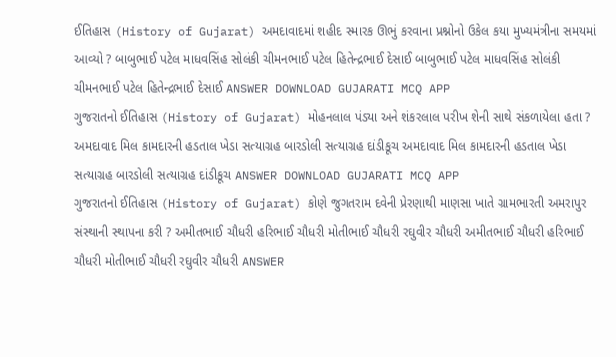ઈતિહાસ (History of Gujarat) અમદાવાદમાં શહીદ સ્મારક ઊભું કરવાના પ્રશ્નોનો ઉકેલ કયા મુખ્યમંત્રીના સમયમાં આવ્યો ? બાબુભાઈ પટેલ માધવસિંહ સોલંકી ચીમનભાઈ પટેલ હિતેન્દ્રભાઈ દેસાઈ બાબુભાઈ પટેલ માધવસિંહ સોલંકી ચીમનભાઈ પટેલ હિતેન્દ્રભાઈ દેસાઈ ANSWER DOWNLOAD GUJARATI MCQ APP
ગુજરાતનો ઈતિહાસ (History of Gujarat) મોહનલાલ પંડ્યા અને શંકરલાલ પરીખ શેની સાથે સંકળાયેલા હતા ? અમદાવાદ મિલ કામદારની હડતાલ ખેડા સત્યાગ્રહ બારડોલી સત્યાગ્રહ દાંડીકૂચ અમદાવાદ મિલ કામદારની હડતાલ ખેડા સત્યાગ્રહ બારડોલી સત્યાગ્રહ દાંડીકૂચ ANSWER DOWNLOAD GUJARATI MCQ APP
ગુજરાતનો ઈતિહાસ (History of Gujarat) કોણે જુગતરામ દવેની પ્રેરણાથી માણસા ખાતે ગ્રામભારતી અમરાપુર સંસ્થાની સ્થાપના કરી ? અમીતભાઈ ચૌધરી હરિભાઈ ચૌધરી મોતીભાઈ ચૌધરી રઘુવીર ચૌધરી અમીતભાઈ ચૌધરી હરિભાઈ ચૌધરી મોતીભાઈ ચૌધરી રઘુવીર ચૌધરી ANSWER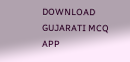DOWNLOAD GUJARATI MCQ APP